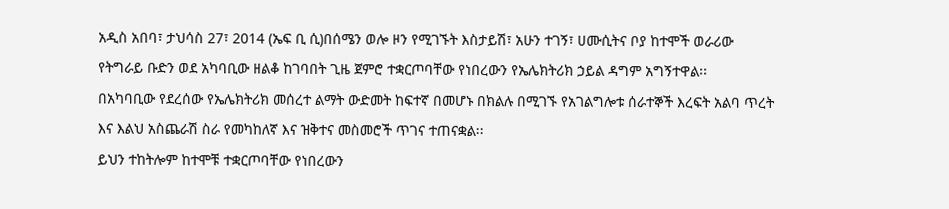አዲስ አበባ፣ ታህሳስ 27፣ 2014 (ኤፍ ቢ ሲ)በሰሜን ወሎ ዞን የሚገኙት እስታይሽ፣ አሁን ተገኝ፣ ሀሙሲትና ቦያ ከተሞች ወራሪው የትግራይ ቡድን ወደ አካባቢው ዘልቆ ከገባበት ጊዜ ጀምሮ ተቋርጦባቸው የነበረውን የኤሌክትሪክ ኃይል ዳግም አግኝተዋል፡፡
በአካባቢው የደረሰው የኤሌክትሪክ መሰረተ ልማት ውድመት ከፍተኛ በመሆኑ በክልሉ በሚገኙ የአገልግሎቱ ሰራተኞች እረፍት አልባ ጥረት እና እልህ አስጨራሽ ስራ የመካከለኛ እና ዝቅተና መስመሮች ጥገና ተጠናቋል፡፡
ይህን ተከትሎም ከተሞቹ ተቋርጦባቸው የነበረውን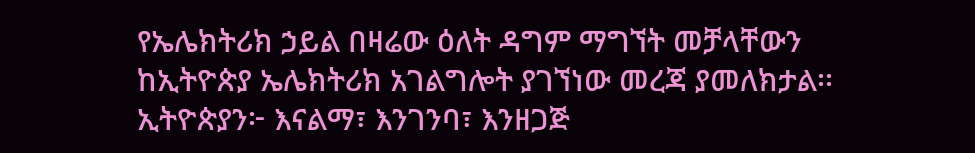የኤሌክትሪክ ኃይል በዛሬው ዕለት ዳግም ማግኘት መቻላቸውን ከኢትዮጵያ ኤሌክትሪክ አገልግሎት ያገኘነው መረጃ ያመለክታል፡፡
ኢትዮጵያን፦ እናልማ፣ እንገንባ፣ እንዘጋጅ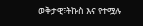ወቅታዊ፣ትኩስ እና የተሟሉ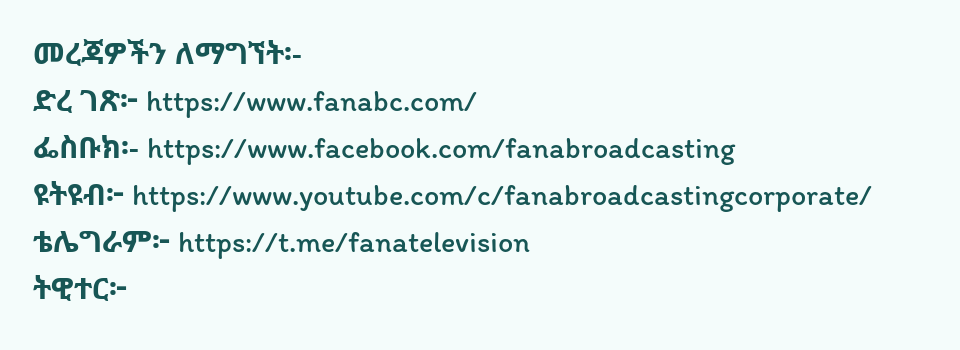መረጃዎችን ለማግኘት፡-
ድረ ገጽ፦ https://www.fanabc.com/
ፌስቡክ፡- https://www.facebook.com/fanabroadcasting
ዩትዩብ፦ https://www.youtube.com/c/fanabroadcastingcorporate/
ቴሌግራም፦ https://t.me/fanatelevision
ትዊተር፦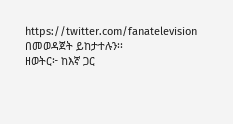https://twitter.com/fanatelevision በመወዳጀት ይከታተሉን፡፡
ዘወትር፦ ከእኛ ጋር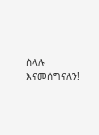ስላሉ እናመሰግናለን!